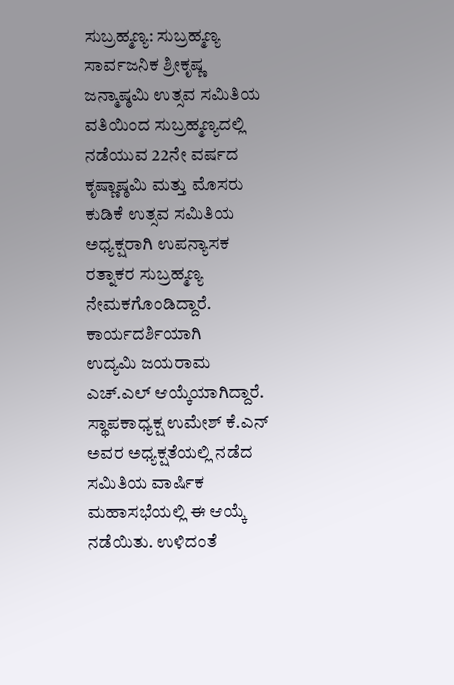ಸುಬ್ರಹ್ಮಣ್ಯ: ಸುಬ್ರಹ್ಮಣ್ಯ ಸಾರ್ವಜನಿಕ ಶ್ರೀಕೃಷ್ಣ ಜನ್ಮಾಷ್ಠಮಿ ಉತ್ಸವ ಸಮಿತಿಯ ವತಿಯಿಂದ ಸುಬ್ರಹ್ಮಣ್ಯದಲ್ಲಿ ನಡೆಯುವ 22ನೇ ವರ್ಷದ ಕೃಷ್ಣಾಷ್ಠಮಿ ಮತ್ತು ಮೊಸರು ಕುಡಿಕೆ ಉತ್ಸವ ಸಮಿತಿಯ ಅಧ್ಯಕ್ಷರಾಗಿ ಉಪನ್ಯಾಸಕ ರತ್ನಾಕರ ಸುಬ್ರಹ್ಮಣ್ಯ ನೇಮಕಗೊಂಡಿದ್ದಾರೆ. ಕಾರ್ಯದರ್ಶಿಯಾಗಿ
ಉದ್ಯಮಿ ಜಯರಾಮ ಎಚ್.ಎಲ್ ಆಯ್ಕೆಯಾಗಿದ್ದಾರೆ. ಸ್ಥಾಪಕಾಧ್ಯಕ್ಷ ಉಮೇಶ್ ಕೆ.ಎನ್ ಅವರ ಅಧ್ಯಕ್ಷತೆಯಲ್ಲಿ ನಡೆದ ಸಮಿತಿಯ ವಾರ್ಷಿಕ ಮಹಾಸಭೆಯಲ್ಲಿ ಈ ಆಯ್ಕೆ ನಡೆಯಿತು. ಉಳಿದಂತೆ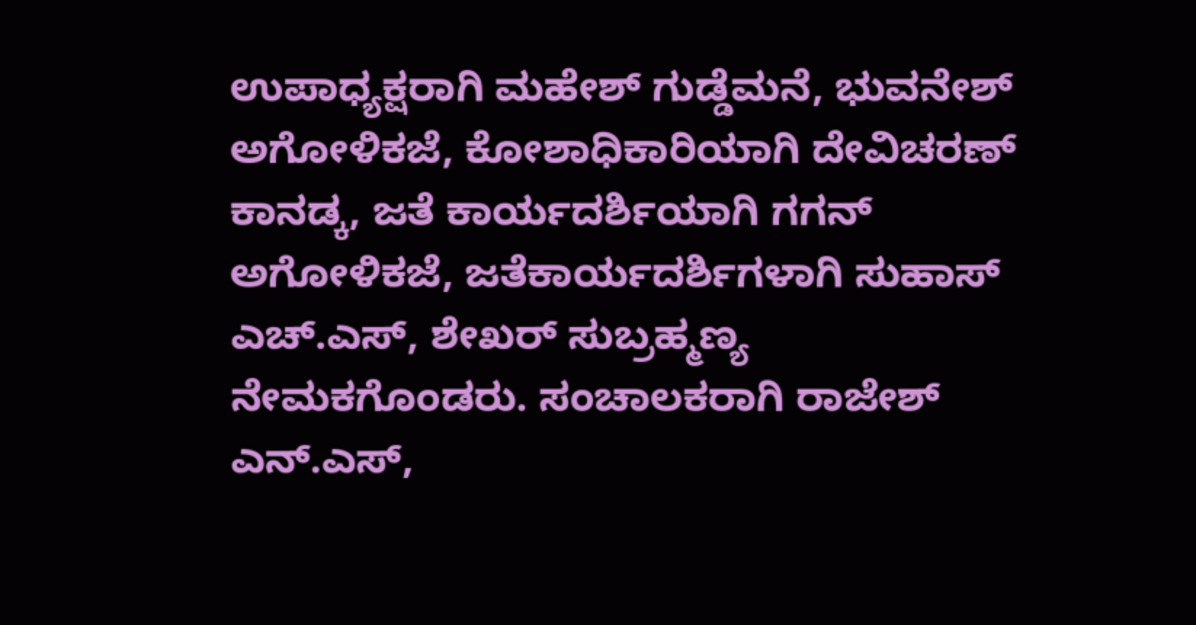ಉಪಾಧ್ಯಕ್ಷರಾಗಿ ಮಹೇಶ್ ಗುಡ್ಡೆಮನೆ, ಭುವನೇಶ್ ಅಗೋಳಿಕಜೆ, ಕೋಶಾಧಿಕಾರಿಯಾಗಿ ದೇವಿಚರಣ್ ಕಾನಡ್ಕ, ಜತೆ ಕಾರ್ಯದರ್ಶಿಯಾಗಿ ಗಗನ್ ಅಗೋಳಿಕಜೆ, ಜತೆಕಾರ್ಯದರ್ಶಿಗಳಾಗಿ ಸುಹಾಸ್ ಎಚ್.ಎಸ್, ಶೇಖರ್ ಸುಬ್ರಹ್ಮಣ್ಯ ನೇಮಕಗೊಂಡರು. ಸಂಚಾಲಕರಾಗಿ ರಾಜೇಶ್ ಎನ್.ಎಸ್,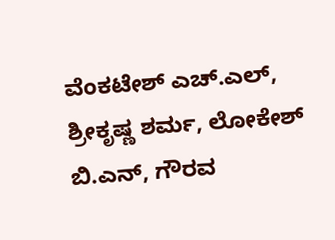ವೆಂಕಟೇಶ್ ಎಚ್.ಎಲ್, ಶ್ರೀಕೃಷ್ಣ ಶರ್ಮ, ಲೋಕೇಶ್ ಬಿ.ಎನ್, ಗೌರವ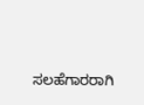ಸಲಹೆಗಾರರಾಗಿ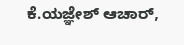ಕೆ.ಯಜ್ಞೇಶ್ ಆಚಾರ್,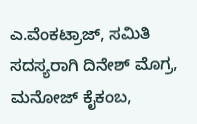ಎ.ವೆಂಕಟ್ರಾಜ್, ಸಮಿತಿ ಸದಸ್ಯರಾಗಿ ದಿನೇಶ್ ಮೊಗ್ರ, ಮನೋಜ್ ಕೈಕಂಬ,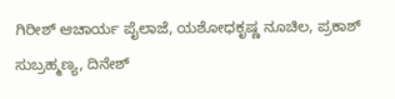ಗಿರೀಶ್ ಆಚಾರ್ಯ ಪೈಲಾಜೆ, ಯಶೋಧಕೃಷ್ಣ ನೂಚಿಲ, ಪ್ರಕಾಶ್ ಸುಬ್ರಹ್ಮಣ್ಯ, ದಿನೇಶ್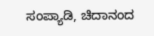ಸಂಪ್ಯಾಡಿ, ಚಿದಾನಂದ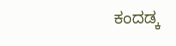ಕಂದಡ್ಕ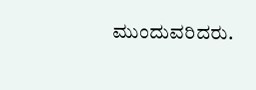ಮುಂದುವರಿದರು.